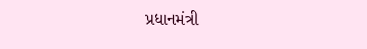પ્રધાનમંત્રી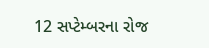12 સપ્ટેમ્બરના રોજ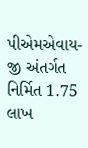પીએમએવાય-જી અંતર્ગત નિર્મિત 1.75 લાખ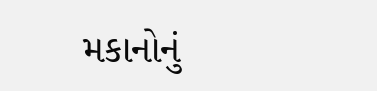મકાનોનું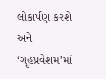લોકાર્પણ કરશે અને ‘ગૃહપ્રવેશમ’માં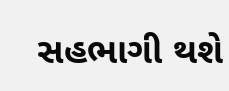સહભાગી થશે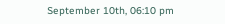September 10th, 06:10 pm